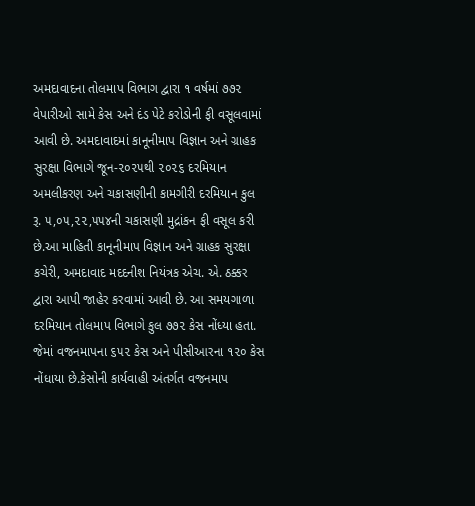અમદાવાદના તોલમાપ વિભાગ દ્વારા ૧ વર્ષમાં ૭૭૨ વેપારીઓ સામે કેસ અને દંડ પેટે કરોડોની ફી વસૂલવામાં આવી છે. અમદાવાદમાં કાનૂનીમાપ વિજ્ઞાન અને ગ્રાહક સુરક્ષા વિભાગે જૂન-૨૦૨૫થી ૨૦૨૬ દરમિયાન અમલીકરણ અને ચકાસણીની કામગીરી દરમિયાન કુલ રૂ. ૫,૦૫,૨૨,૫૫૪ની ચકાસણી મુદ્રાંકન ફી વસૂલ કરી છે.આ માહિતી કાનૂનીમાપ વિજ્ઞાન અને ગ્રાહક સુરક્ષા કચેરી, અમદાવાદ મદદનીશ નિયંત્રક એચ. એ. ઠક્કર દ્વારા આપી જાહેર કરવામાં આવી છે. આ સમયગાળા દરમિયાન તોલમાપ વિભાગે કુલ ૭૭૨ કેસ નોંધ્યા હતા. જેમાં વજનમાપના ૬૫૨ કેસ અને પીસીઆરના ૧૨૦ કેસ નોંધાયા છે.કેસોની કાર્યવાહી અંતર્ગત વજનમાપ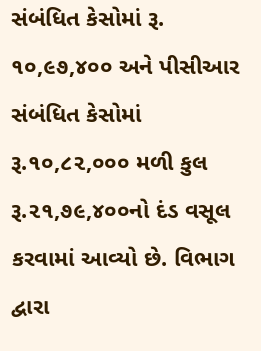સંબંધિત કેસોમાં રૂ. ૧૦,૯૭,૪૦૦ અને પીસીઆર સંબંધિત કેસોમાં રૂ.૧૦,૮૨,૦૦૦ મળી કુલ રૂ.૨૧,૭૯,૪૦૦નો દંડ વસૂલ કરવામાં આવ્યો છે. વિભાગ દ્વારા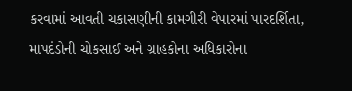કરવામાં આવતી ચકાસણીની કામગીરી વેપારમાં પારદર્શિતા, માપદંડોની ચોકસાઈ અને ગ્રાહકોના અધિકારોના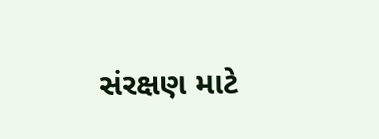સંરક્ષણ માટે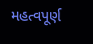મહત્વપૂર્ણ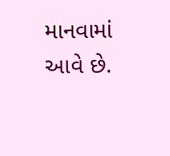માનવામાં આવે છે.